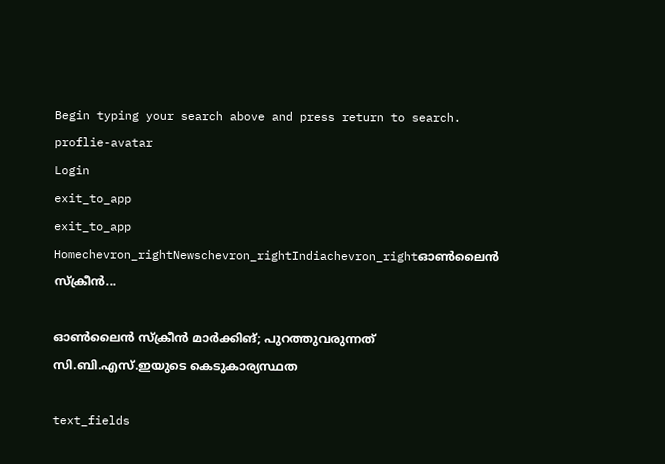Begin typing your search above and press return to search.
proflie-avatar
Login
exit_to_app
exit_to_app
Homechevron_rightNewschevron_rightIndiachevron_rightഓൺലൈൻ സ്‌ക്രീൻ...

ഓൺലൈൻ സ്‌ക്രീൻ മാർക്കിങ്; പുറത്തുവരുന്നത് സി.ബി.എസ്.ഇയുടെ കെടുകാര്യസ്ഥത

text_fields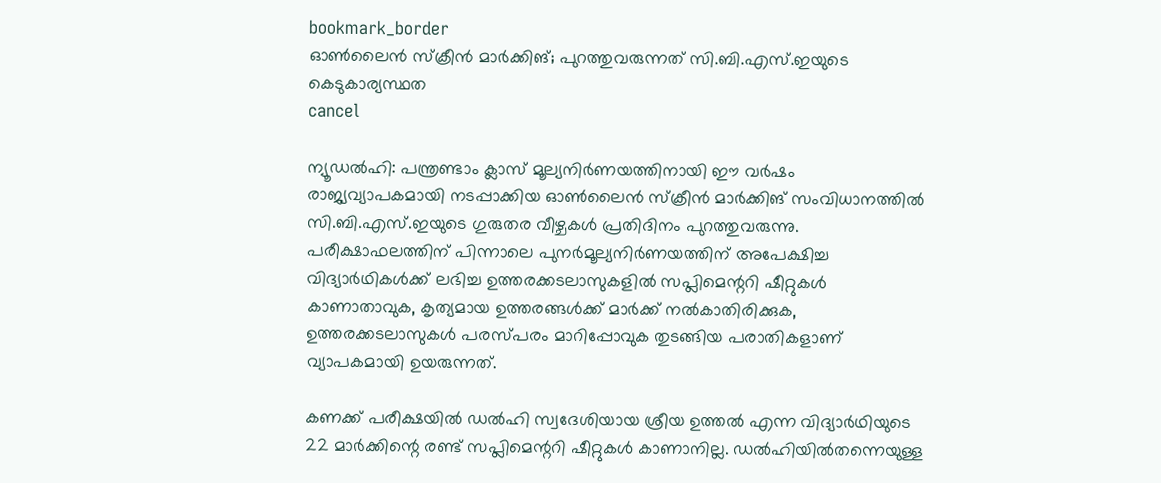bookmark_border
ഓൺലൈൻ സ്‌ക്രീൻ മാർക്കിങ്; പുറത്തുവരുന്നത് സി.ബി.എസ്.ഇയുടെ കെടുകാര്യസ്ഥത
cancel

ന്യൂഡൽഹി: പന്ത്രണ്ടാം ക്ലാസ് മൂല്യനിർണയത്തിനായി ഈ വർഷം രാജ്യവ്യാപകമായി നടപ്പാക്കിയ ഓൺലൈൻ സ്‌ക്രീൻ മാർക്കിങ് സംവിധാനത്തിൽ സി.ബി.എസ്.ഇയുടെ ഗുരുതര വീഴ്ചകൾ പ്രതിദിനം പുറത്തുവരുന്നു. പരീക്ഷാഫലത്തിന് പിന്നാലെ പുനർമൂല്യനിർണയത്തിന് അപേക്ഷിച്ച വിദ്യാർഥികൾക്ക് ലഭിച്ച ഉത്തരക്കടലാസുകളിൽ സപ്ലിമെന്ററി ഷീറ്റുകൾ കാണാതാവുക, കൃത്യമായ ഉത്തരങ്ങൾക്ക് മാർക്ക് നൽകാതിരിക്കുക, ഉത്തരക്കടലാസുകൾ പരസ്പരം മാറിപ്പോവുക തുടങ്ങിയ പരാതികളാണ് വ്യാപകമായി ഉയരുന്നത്.

കണക്ക് പരീക്ഷയിൽ ഡൽഹി സ്വദേശിയായ ശ്രീയ ഉത്തൽ എന്ന വിദ്യാർഥിയുടെ 22 മാർക്കിന്റെ രണ്ട് സപ്ലിമെന്ററി ഷീറ്റുകൾ കാണാനില്ല. ഡൽഹിയിൽതന്നെയുള്ള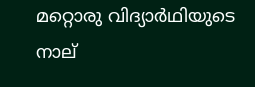മറ്റൊരു വിദ്യാർഥിയുടെ നാല്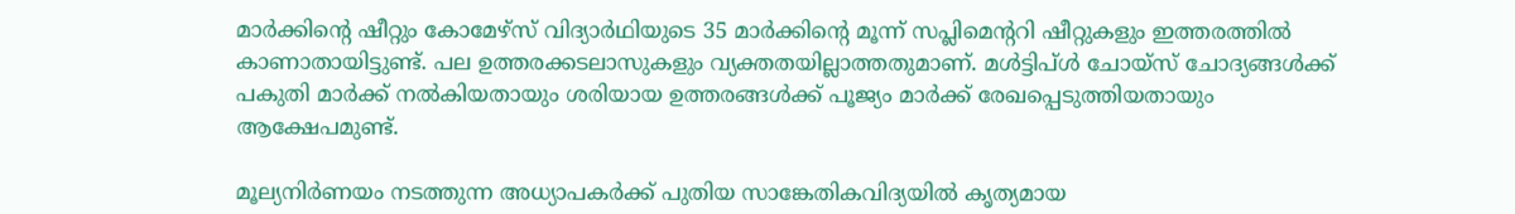മാർക്കിന്റെ ഷീറ്റും കോമേഴ്‌സ് വിദ്യാർഥിയുടെ 35 മാർക്കിന്റെ മൂന്ന് സപ്ലിമെന്ററി ഷീറ്റുകളും ഇത്തരത്തിൽ കാണാതായിട്ടുണ്ട്. പല ഉത്തരക്കടലാസുകളും വ്യക്തതയില്ലാത്തതുമാണ്. മൾട്ടിപ്ൾ ചോയ്‌സ് ചോദ്യങ്ങൾക്ക് പകുതി മാർക്ക് നൽകിയതായും ശരിയായ ഉത്തരങ്ങൾക്ക് പൂജ്യം മാർക്ക് രേഖപ്പെടുത്തിയതായും ആക്ഷേപമുണ്ട്.

മൂല്യനിർണയം നടത്തുന്ന അധ്യാപകർക്ക് പുതിയ സാങ്കേതികവിദ്യയിൽ കൃത്യമായ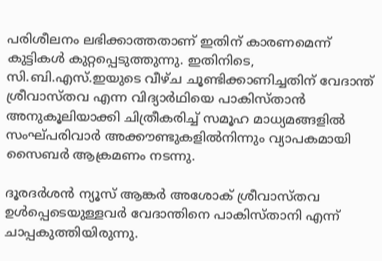പരിശീലനം ലഭിക്കാത്തതാണ് ഇതിന് കാരണമെന്ന് കുട്ടികൾ കുറ്റപ്പെടുത്തുന്നു. ഇതിനിടെ, സി.ബി.എസ്.ഇയുടെ വീഴ്ച ചൂണ്ടിക്കാണിച്ചതിന് വേദാന്ത് ശ്രീവാസ്തവ എന്ന വിദ്യാർഥിയെ പാകിസ്താൻ അനുകൂലിയാക്കി ചിത്രീകരിച്ച് സമൂഹ മാധ്യമങ്ങളിൽ സംഘ്പരിവാർ അക്കൗണ്ടുകളിൽനിന്നും വ്യാപകമായി സൈബർ ആക്രമണം നടന്നു.

ദൂരദർശൻ ന്യൂസ് ആങ്കർ അശോക് ശ്രീവാസ്തവ ഉൾപ്പെടെയുള്ളവർ വേദാന്തിനെ പാകിസ്താനി എന്ന് ചാപ്പകുത്തിയിരുന്നു.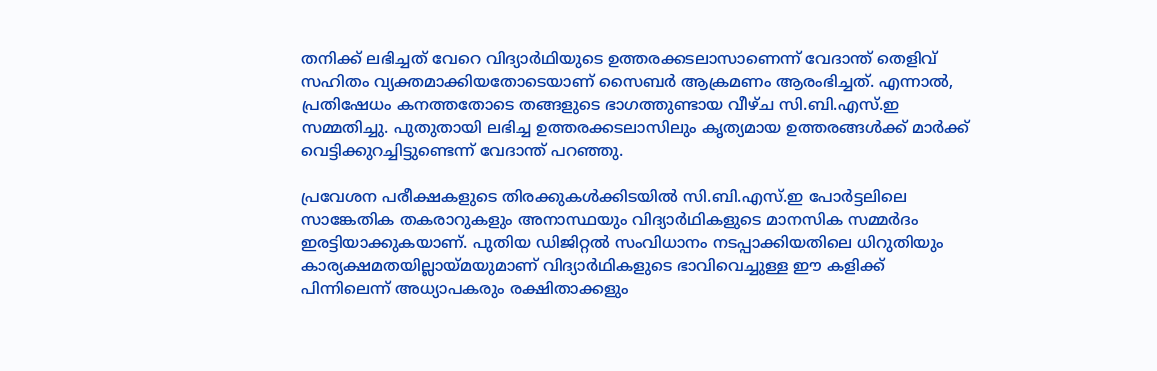തനിക്ക് ലഭിച്ചത് വേറെ വിദ്യാർഥിയുടെ ഉത്തരക്കടലാസാണെന്ന് വേദാന്ത് തെളിവ് സഹിതം വ്യക്തമാക്കിയതോടെയാണ് സൈബർ ആക്രമണം ആരംഭിച്ചത്. എന്നാൽ, പ്രതിഷേധം കനത്തതോടെ തങ്ങളുടെ ഭാഗത്തുണ്ടായ വീഴ്ച സി.ബി.എസ്.ഇ സമ്മതിച്ചു. പുതുതായി ലഭിച്ച ഉത്തരക്കടലാസിലും കൃത്യമായ ഉത്തരങ്ങൾക്ക് മാർക്ക് വെട്ടിക്കുറച്ചിട്ടുണ്ടെന്ന് വേദാന്ത് പറഞ്ഞു.

പ്രവേശന പരീക്ഷകളുടെ തിരക്കുകൾക്കിടയിൽ സി.ബി.എസ്.ഇ പോർട്ടലിലെ സാങ്കേതിക തകരാറുകളും അനാസ്ഥയും വിദ്യാർഥികളുടെ മാനസിക സമ്മർദം ഇരട്ടിയാക്കുകയാണ്. പുതിയ ഡിജിറ്റൽ സംവിധാനം നടപ്പാക്കിയതിലെ ധിറുതിയും കാര്യക്ഷമതയില്ലായ്മയുമാണ് വിദ്യാർഥികളുടെ ഭാവിവെച്ചുള്ള ഈ കളിക്ക് പിന്നിലെന്ന് അധ്യാപകരും രക്ഷിതാക്കളും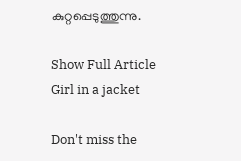കുറ്റപ്പെടുത്തുന്നു.

Show Full Article
Girl in a jacket

Don't miss the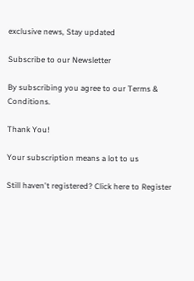exclusive news, Stay updated

Subscribe to our Newsletter

By subscribing you agree to our Terms & Conditions.

Thank You!

Your subscription means a lot to us

Still haven't registered? Click here to Register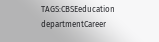TAGS:CBSEeducation departmentCareer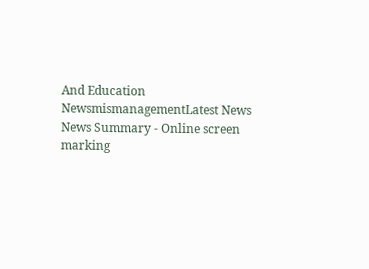And Education NewsmismanagementLatest News
News Summary - Online screen marking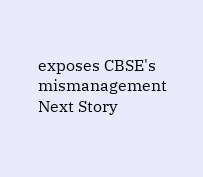exposes CBSE's mismanagement
Next Story